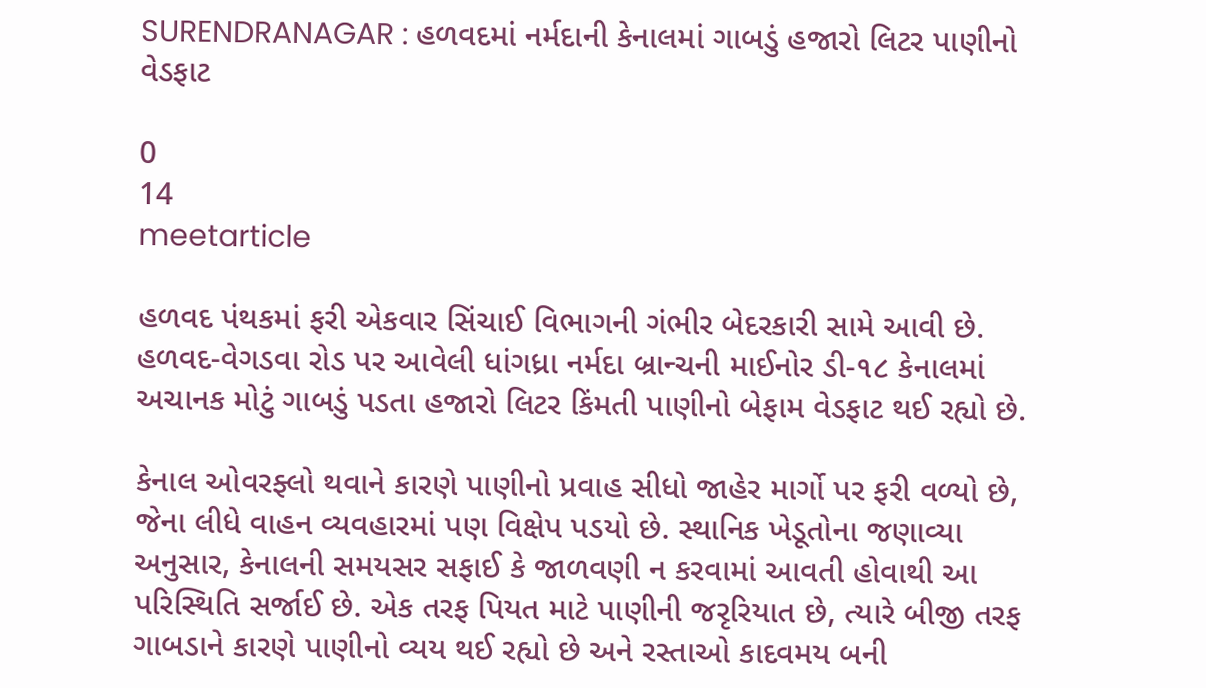SURENDRANAGAR : હળવદમાં નર્મદાની કેનાલમાં ગાબડું હજારો લિટર પાણીનો વેડફાટ

0
14
meetarticle

હળવદ પંથકમાં ફરી એકવાર સિંચાઈ વિભાગની ગંભીર બેદરકારી સામે આવી છે. હળવદ-વેગડવા રોડ પર આવેલી ધાંગધ્રા નર્મદા બ્રાન્ચની માઈનોર ડી-૧૮ કેનાલમાં અચાનક મોટું ગાબડું પડતા હજારો લિટર કિંમતી પાણીનો બેફામ વેડફાટ થઈ રહ્યો છે.

કેનાલ ઓવરફ્લો થવાને કારણે પાણીનો પ્રવાહ સીધો જાહેર માર્ગો પર ફરી વળ્યો છે, જેના લીધે વાહન વ્યવહારમાં પણ વિક્ષેપ પડયો છે. સ્થાનિક ખેડૂતોના જણાવ્યા અનુસાર, કેનાલની સમયસર સફાઈ કે જાળવણી ન કરવામાં આવતી હોવાથી આ પરિસ્થિતિ સર્જાઈ છે. એક તરફ પિયત માટે પાણીની જરૃરિયાત છે, ત્યારે બીજી તરફ ગાબડાને કારણે પાણીનો વ્યય થઈ રહ્યો છે અને રસ્તાઓ કાદવમય બની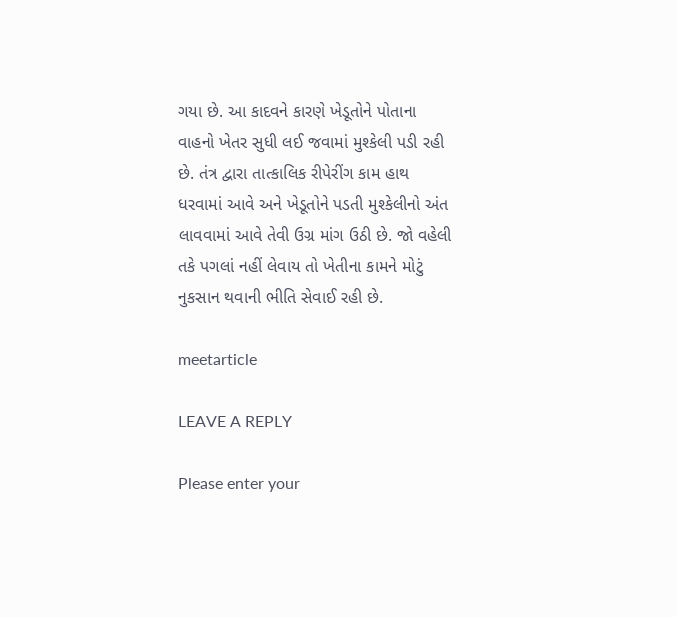ગયા છે. આ કાદવને કારણે ખેડૂતોને પોતાના વાહનો ખેતર સુધી લઈ જવામાં મુશ્કેલી પડી રહી છે. તંત્ર દ્વારા તાત્કાલિક રીપેરીંગ કામ હાથ ધરવામાં આવે અને ખેડૂતોને પડતી મુશ્કેલીનો અંત લાવવામાં આવે તેવી ઉગ્ર માંગ ઉઠી છે. જો વહેલી તકે પગલાં નહીં લેવાય તો ખેતીના કામને મોટું નુકસાન થવાની ભીતિ સેવાઈ રહી છે.

meetarticle

LEAVE A REPLY

Please enter your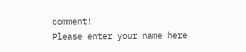comment!
Please enter your name here